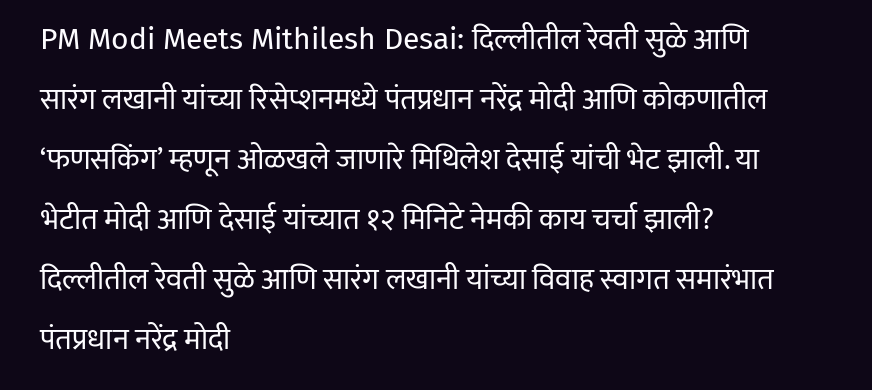PM Modi Meets Mithilesh Desai: दिल्लीतील रेवती सुळे आणि सारंग लखानी यांच्या रिसेप्शनमध्ये पंतप्रधान नरेंद्र मोदी आणि कोकणातील ‘फणसकिंग’ म्हणून ओळखले जाणारे मिथिलेश देसाई यांची भेट झाली. या भेटीत मोदी आणि देसाई यांच्यात १२ मिनिटे नेमकी काय चर्चा झाली?
दिल्लीतील रेवती सुळे आणि सारंग लखानी यांच्या विवाह स्वागत समारंभात पंतप्रधान नरेंद्र मोदी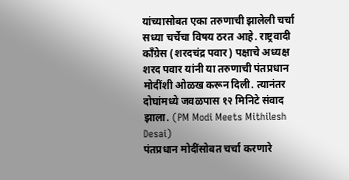यांच्यासोबत एका तरुणाची झालेली चर्चा सध्या चर्चेचा विषय ठरत आहे. राष्ट्रवादी काँग्रेस (शरदचंद्र पवार) पक्षाचे अध्यक्ष शरद पवार यांनी या तरुणाची पंतप्रधान मोदींशी ओळख करून दिली. त्यानंतर दोघांमध्ये जवळपास १२ मिनिटे संवाद झाला. (PM Modi Meets Mithilesh Desai)
पंतप्रधान मोदींसोबत चर्चा करणारे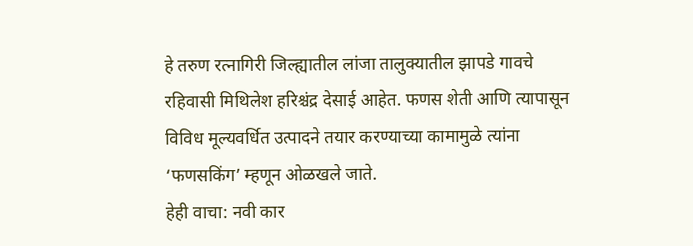हे तरुण रत्नागिरी जिल्ह्यातील लांजा तालुक्यातील झापडे गावचे रहिवासी मिथिलेश हरिश्चंद्र देसाई आहेत. फणस शेती आणि त्यापासून विविध मूल्यवर्धित उत्पादने तयार करण्याच्या कामामुळे त्यांना ‘फणसकिंग’ म्हणून ओळखले जाते.
हेही वाचा: नवी कार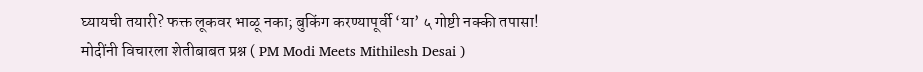घ्यायची तयारी? फक्त लूकवर भाळू नका; बुकिंग करण्यापूर्वी ‘या’ ५ गोष्टी नक्की तपासा!
मोदींनी विचारला शेतीबाबत प्रश्न ( PM Modi Meets Mithilesh Desai )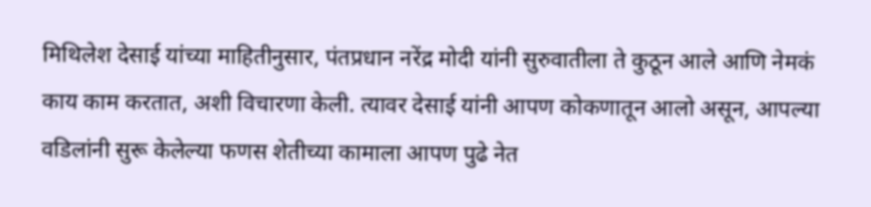मिथिलेश देसाई यांच्या माहितीनुसार, पंतप्रधान नरेंद्र मोदी यांनी सुरुवातीला ते कुठून आले आणि नेमकं काय काम करतात, अशी विचारणा केली. त्यावर देसाई यांनी आपण कोकणातून आलो असून, आपल्या वडिलांनी सुरू केलेल्या फणस शेतीच्या कामाला आपण पुढे नेत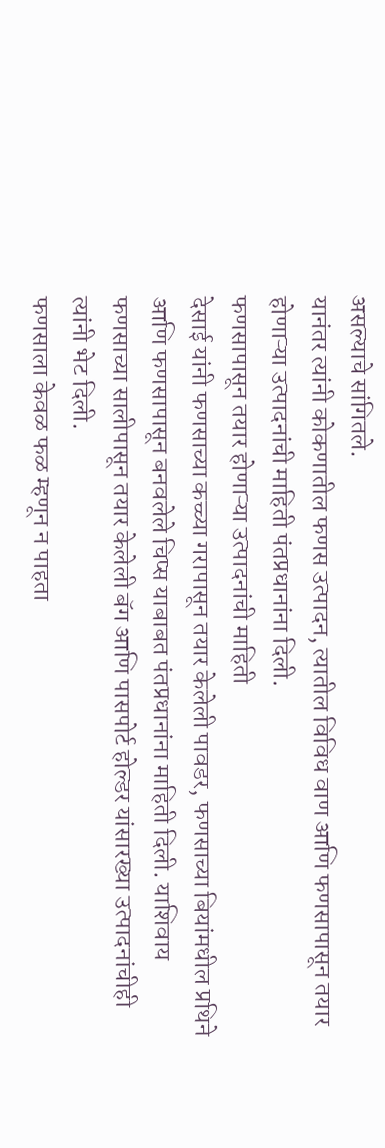असल्याचे सांगितले.
यानंतर त्यांनी कोकणातील फणस उत्पादन, त्यातील विविध वाण आणि फणसापासून तयार होणाऱ्या उत्पादनांची माहिती पंतप्रधानांना दिली.
फणसापासून तयार होणाऱ्या उत्पादनांची माहिती
देसाई यांनी फणसाच्या कच्च्या गरापासून तयार केलेली पावडर, फणसाच्या बियांमधील प्रथिने आणि फणसापासून बनवलेले चिप्स याबाबत पंतप्रधानांना माहिती दिली. याशिवाय फणसाच्या सालीपासून तयार केलेली बॅग आणि पासपोर्ट होल्डर यांसारख्या उत्पादनांचीही त्यांनी भेट दिली.
फणसाला केवळ फळ म्हणून न पाहता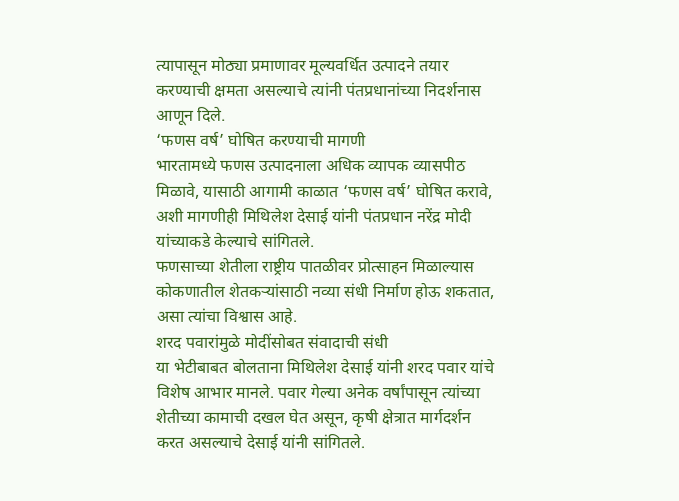त्यापासून मोठ्या प्रमाणावर मूल्यवर्धित उत्पादने तयार करण्याची क्षमता असल्याचे त्यांनी पंतप्रधानांच्या निदर्शनास आणून दिले.
‘फणस वर्ष’ घोषित करण्याची मागणी
भारतामध्ये फणस उत्पादनाला अधिक व्यापक व्यासपीठ मिळावे, यासाठी आगामी काळात ‘फणस वर्ष’ घोषित करावे, अशी मागणीही मिथिलेश देसाई यांनी पंतप्रधान नरेंद्र मोदी यांच्याकडे केल्याचे सांगितले.
फणसाच्या शेतीला राष्ट्रीय पातळीवर प्रोत्साहन मिळाल्यास कोकणातील शेतकऱ्यांसाठी नव्या संधी निर्माण होऊ शकतात, असा त्यांचा विश्वास आहे.
शरद पवारांमुळे मोदींसोबत संवादाची संधी
या भेटीबाबत बोलताना मिथिलेश देसाई यांनी शरद पवार यांचे विशेष आभार मानले. पवार गेल्या अनेक वर्षांपासून त्यांच्या शेतीच्या कामाची दखल घेत असून, कृषी क्षेत्रात मार्गदर्शन करत असल्याचे देसाई यांनी सांगितले.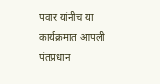पवार यांनीच या कार्यक्रमात आपली पंतप्रधान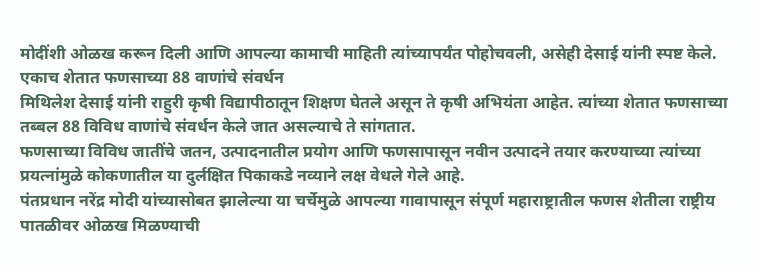मोदींशी ओळख करून दिली आणि आपल्या कामाची माहिती त्यांच्यापर्यंत पोहोचवली, असेही देसाई यांनी स्पष्ट केले.
एकाच शेतात फणसाच्या 88 वाणांचे संवर्धन
मिथिलेश देसाई यांनी राहुरी कृषी विद्यापीठातून शिक्षण घेतले असून ते कृषी अभियंता आहेत. त्यांच्या शेतात फणसाच्या तब्बल 88 विविध वाणांचे संवर्धन केले जात असल्याचे ते सांगतात.
फणसाच्या विविध जातींचे जतन, उत्पादनातील प्रयोग आणि फणसापासून नवीन उत्पादने तयार करण्याच्या त्यांच्या प्रयत्नांमुळे कोकणातील या दुर्लक्षित पिकाकडे नव्याने लक्ष वेधले गेले आहे.
पंतप्रधान नरेंद्र मोदी यांच्यासोबत झालेल्या या चर्चेमुळे आपल्या गावापासून संपूर्ण महाराष्ट्रातील फणस शेतीला राष्ट्रीय पातळीवर ओळख मिळण्याची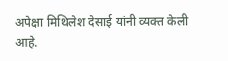अपेक्षा मिथिलेश देसाई यांनी व्यक्त केली आहे.